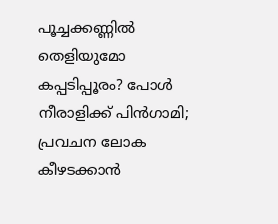പൂച്ചക്കണ്ണിൽ തെളിയുമോ കപ്പടിപ്പൂരം? പോൾ നീരാളിക്ക് പിൻഗാമി; പ്രവചന ലോക കീഴടക്കാൻ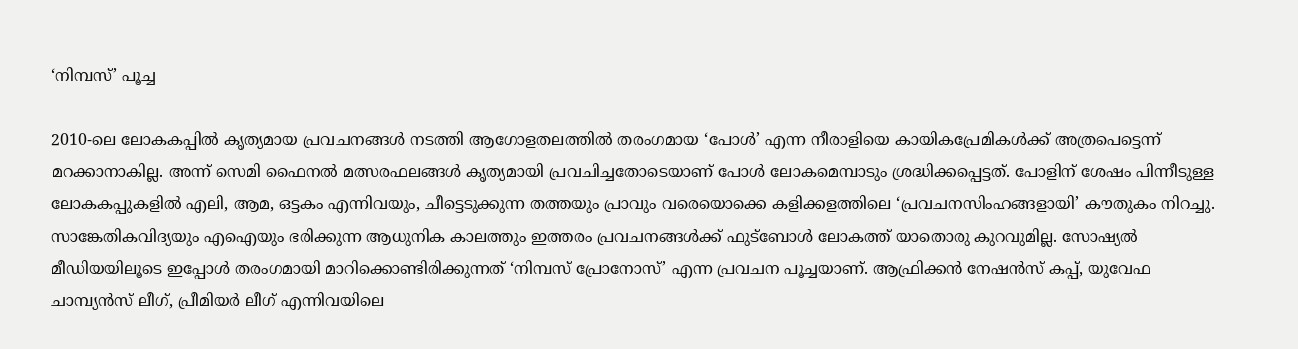‘നിമ്പസ്’ പൂച്ച

2010-ലെ ലോകകപ്പിൽ കൃത്യമായ പ്രവചനങ്ങൾ നടത്തി ആഗോളതലത്തിൽ തരംഗമായ ‘പോൾ’ എന്ന നീരാളിയെ കായികപ്രേമികൾക്ക് അത്രപെട്ടെന്ന് മറക്കാനാകില്ല. അന്ന് സെമി ഫൈനൽ മത്സരഫലങ്ങൾ കൃത്യമായി പ്രവചിച്ചതോടെയാണ് പോൾ ലോകമെമ്പാടും ശ്രദ്ധിക്കപ്പെട്ടത്. പോളിന് ശേഷം പിന്നീടുള്ള ലോകകപ്പുകളിൽ എലി, ആമ, ഒട്ടകം എന്നിവയും, ചീട്ടെടുക്കുന്ന തത്തയും പ്രാവും വരെയൊക്കെ കളിക്കളത്തിലെ ‘പ്രവചനസിംഹങ്ങളായി’ കൗതുകം നിറച്ചു.
സാങ്കേതികവിദ്യയും എഐയും ഭരിക്കുന്ന ആധുനിക കാലത്തും ഇത്തരം പ്രവചനങ്ങൾക്ക് ഫുട്ബോൾ ലോകത്ത് യാതൊരു കുറവുമില്ല. സോഷ്യൽ മീഡിയയിലൂടെ ഇപ്പോൾ തരംഗമായി മാറിക്കൊണ്ടിരിക്കുന്നത് ‘നിമ്പസ് പ്രോനോസ്’ എന്ന പ്രവചന പൂച്ചയാണ്. ആഫ്രിക്കൻ നേഷൻസ് കപ്പ്, യുവേഫ ചാമ്പ്യൻസ് ലീഗ്, പ്രീമിയർ ലീഗ് എന്നിവയിലെ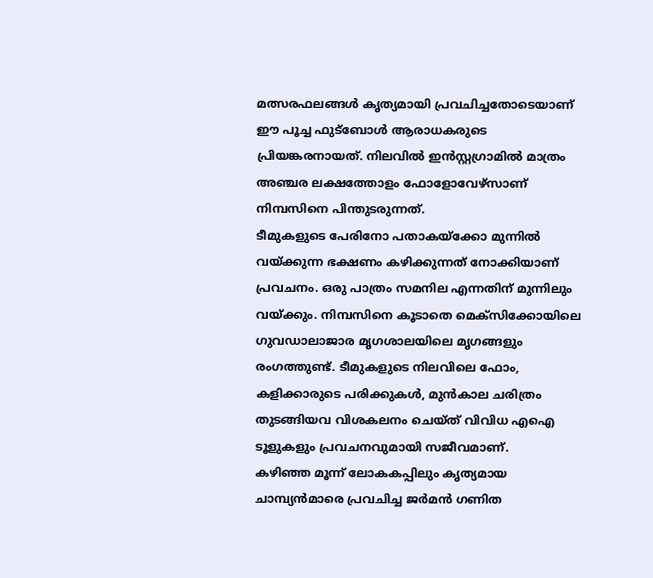മത്സരഫലങ്ങൾ കൃത്യമായി പ്രവചിച്ചതോടെയാണ് ഈ പൂച്ച ഫുട്ബോൾ ആരാധകരുടെ പ്രിയങ്കരനായത്. നിലവിൽ ഇൻസ്റ്റഗ്രാമിൽ മാത്രം അഞ്ചര ലക്ഷത്തോളം ഫോളോവേഴ്സാണ് നിമ്പസിനെ പിന്തുടരുന്നത്.
ടീമുകളുടെ പേരിനോ പതാകയ്ക്കോ മുന്നിൽ വയ്ക്കുന്ന ഭക്ഷണം കഴിക്കുന്നത് നോക്കിയാണ് പ്രവചനം. ഒരു പാത്രം സമനില എന്നതിന് മുന്നിലും വയ്ക്കും. നിമ്പസിനെ കൂടാതെ മെക്സിക്കോയിലെ ഗുവഡാലാജാര മൃഗശാലയിലെ മൃഗങ്ങളും രംഗത്തുണ്ട്. ടീമുകളുടെ നിലവിലെ ഫോം, കളിക്കാരുടെ പരിക്കുകൾ, മുൻകാല ചരിത്രം തുടങ്ങിയവ വിശകലനം ചെയ്ത് വിവിധ എഐ ടൂളുകളും പ്രവചനവുമായി സജീവമാണ്.
കഴിഞ്ഞ മൂന്ന് ലോകകപ്പിലും കൃത്യമായ ചാമ്പ്യൻമാരെ പ്രവചിച്ച ജർമൻ ഗണിത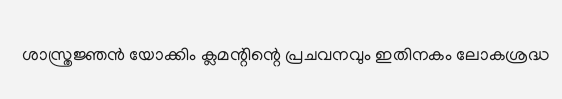ശാസ്ത്രജ്ഞൻ യോക്കിം ക്ലമന്റിന്റെ പ്രചവനവും ഇതിനകം ലോകശ്രദ്ധ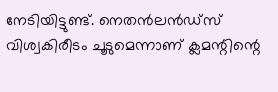നേടിയിട്ടുണ്ട്. നെതൻലൻഡ്സ് വിശ്വകിരീടം ചൂടുമെന്നാണ് ക്ലമന്റിന്റെ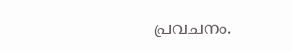പ്രവചനം.